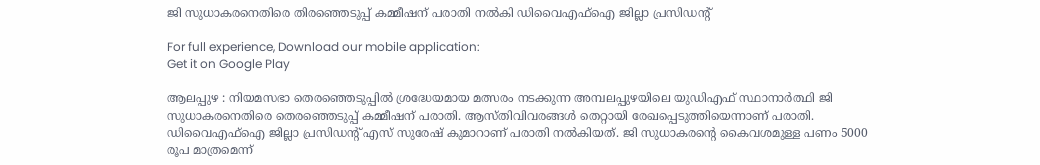ജി സുധാകരനെതിരെ തിരഞ്ഞെടുപ്പ് കമ്മീഷന് പരാതി നൽകി ഡിവൈഎഫ്ഐ ജില്ലാ പ്രസിഡൻ്റ്

For full experience, Download our mobile application:
Get it on Google Play

ആലപ്പുഴ : നിയമസഭാ തെരഞ്ഞെടുപ്പിൽ ശ്രദ്ധേയമായ മത്സരം നടക്കുന്ന അമ്പലപ്പുഴയിലെ യുഡിഎഫ് സ്ഥാനാർത്ഥി ജി സുധാകരനെതിരെ തെരഞ്ഞെടുപ്പ് കമ്മീഷന് പരാതി. ആസ്തിവിവരങ്ങൾ തെറ്റായി രേഖപ്പെടുത്തിയെന്നാണ് പരാതി. ഡിവൈഎഫ്ഐ ജില്ലാ പ്രസിഡൻ്റ് എസ് സുരേഷ് കുമാറാണ് പരാതി നൽകിയത്. ജി സുധാകരൻ്റെ കൈവശമുള്ള പണം 5000 രൂപ മാത്രമെന്ന്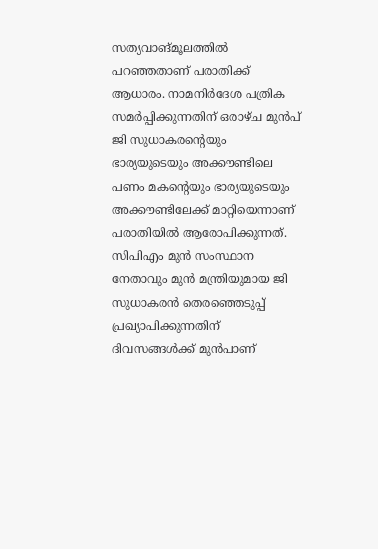സത്യവാങ്മൂലത്തിൽ പറഞ്ഞതാണ് പരാതിക്ക് ആധാരം. നാമനിർദേശ പത്രിക സമർപ്പിക്കുന്നതിന് ഒരാഴ്‌ച മുൻപ് ജി സുധാകരൻ്റെയും ഭാര്യയുടെയും അക്കൗണ്ടിലെ പണം മകൻ്റെയും ഭാര്യയുടെയും അക്കൗണ്ടിലേക്ക് മാറ്റിയെന്നാണ് പരാതിയിൽ ആരോപിക്കുന്നത്. സിപിഎം മുൻ സംസ്ഥാന നേതാവും മുൻ മന്ത്രിയുമായ ജി സുധാകരൻ തെരഞ്ഞെടുപ്പ് പ്രഖ്യാപിക്കുന്നതിന് ദിവസങ്ങൾക്ക് മുൻപാണ്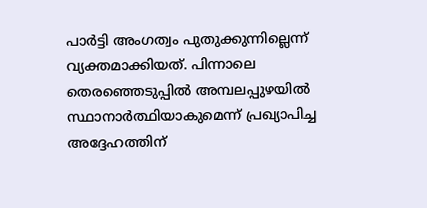പാർട്ടി അംഗത്വം പുതുക്കുന്നില്ലെന്ന് വ്യക്തമാക്കിയത്. പിന്നാലെ തെരഞ്ഞെടുപ്പിൽ അമ്പലപ്പുഴയിൽ സ്ഥാനാർത്ഥിയാകുമെന്ന് പ്രഖ്യാപിച്ച അദ്ദേഹത്തിന്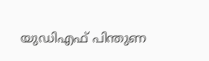യുഡിഎഫ് പിന്തുണ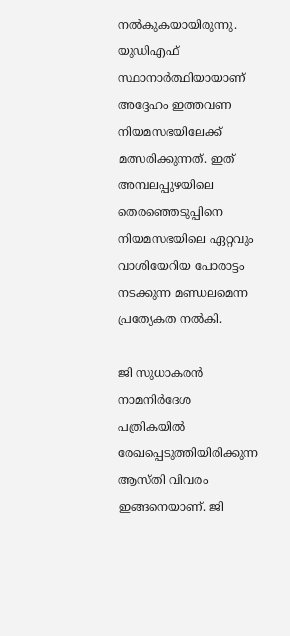നൽകുകയായിരുന്നു. യുഡിഎഫ് സ്ഥാനാർത്ഥിയായാണ് അദ്ദേഹം ഇത്തവണ നിയമസഭയിലേക്ക് മത്സരിക്കുന്നത്. ഇത് അമ്പലപ്പുഴയിലെ തെരഞ്ഞെടുപ്പിനെ നിയമസഭയിലെ ഏറ്റവും വാശിയേറിയ പോരാട്ടം നടക്കുന്ന മണ്ഡലമെന്ന പ്രത്യേകത നൽകി.

ജി സുധാകരൻ നാമനിർദേശ പത്രികയിൽ രേഖപ്പെടുത്തിയിരിക്കുന്ന ആസ്തി വിവരം ഇങ്ങനെയാണ്. ജി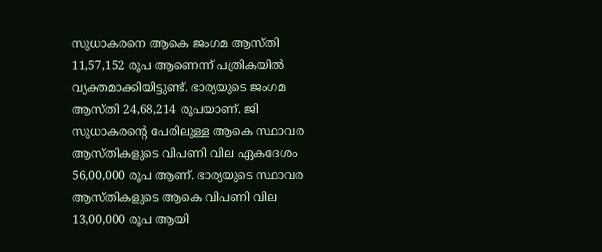സുധാകരനെ ആകെ ജംഗമ ആസ്തി 11,57,152 രൂപ ആണെന്ന് പത്രികയിൽ വ്യക്തമാക്കിയിട്ടുണ്ട്. ഭാര്യയുടെ ജംഗമ ആസ്തി 24,68,214 രൂപയാണ്. ജി സുധാകരൻ്റെ പേരിലുള്ള ആകെ സ്ഥാവര ആസ്തികളുടെ വിപണി വില ഏകദേശം 56,00,000 രൂപ ആണ്. ഭാര്യയുടെ സ്ഥാവര ആസ്തികളുടെ ആകെ വിപണി വില 13,00,000 രൂപ ആയി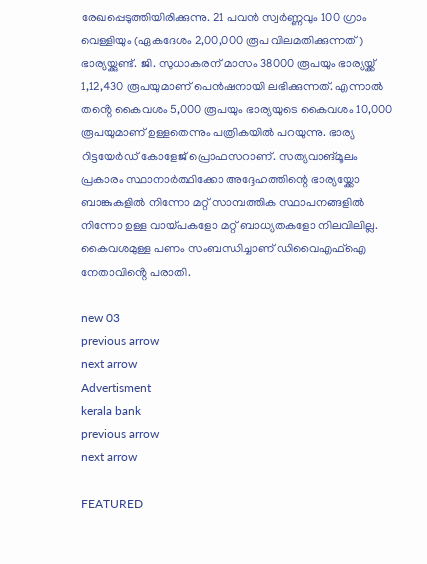രേഖപ്പെടുത്തിയിരിക്കുന്നു. 21 പവൻ സ്വർണ്ണവും 100 ഗ്രാം വെള്ളിയും (ഏകദേശം 2,00,000 രൂപ വിലമതിക്കുന്നത്) ഭാര്യയ്ക്കുണ്ട്. ജി. സുധാകരന് മാസം 38000 രൂപയും ഭാര്യയ്ക്ക് 1,12,430 രൂപയുമാണ് പെൻഷനായി ലഭിക്കുന്നത്. എന്നാൽ തൻ്റെ കൈവശം 5,000 രൂപയും ഭാര്യയുടെ കൈവശം 10,000 രൂപയുമാണ് ഉള്ളതെന്നും പത്രികയിൽ പറയുന്നു. ഭാര്യ റിട്ടയേർഡ് കോളേജ് പ്രൊഫസറാണ്. സത്യവാങ്മൂലം പ്രകാരം സ്ഥാനാർത്ഥിക്കോ അദ്ദേഹത്തിന്റെ ഭാര്യയ്ക്കോ ബാങ്കുകളിൽ നിന്നോ മറ്റ് സാമ്പത്തിക സ്ഥാപനങ്ങളിൽ നിന്നോ ഉള്ള വായ്പകളോ മറ്റ് ബാധ്യതകളോ നിലവിലില്ല. കൈവശമുള്ള പണം സംബന്ധിച്ചാണ് ഡിവൈഎഫ്ഐ നേതാവിൻ്റെ പരാതി.

new 03
previous arrow
next arrow
Advertisment
kerala bank
previous arrow
next arrow

FEATURED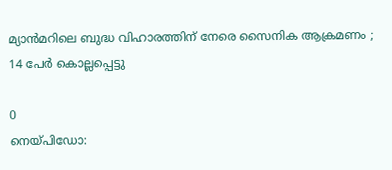മ്യാൻമറിലെ ബുദ്ധ വിഹാരത്തിന് നേരെ സൈനിക ആക്രമണം ; 14 പേർ കൊല്ലപ്പെട്ടു

0
നെയ്പിഡോ: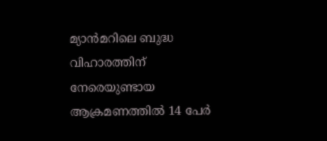മ്യാൻമറിലെ ബുദ്ധ വിഹാരത്തിന് നേരെയുണ്ടായ ആക്രമണത്തിൽ 14 പേർ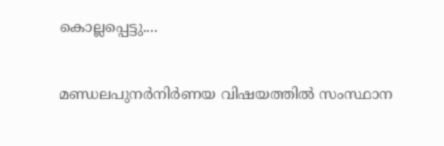കൊല്ലപ്പെട്ടു....

മണ്ഡലപുനർനിർണയ വിഷയത്തിൽ സംസ്ഥാന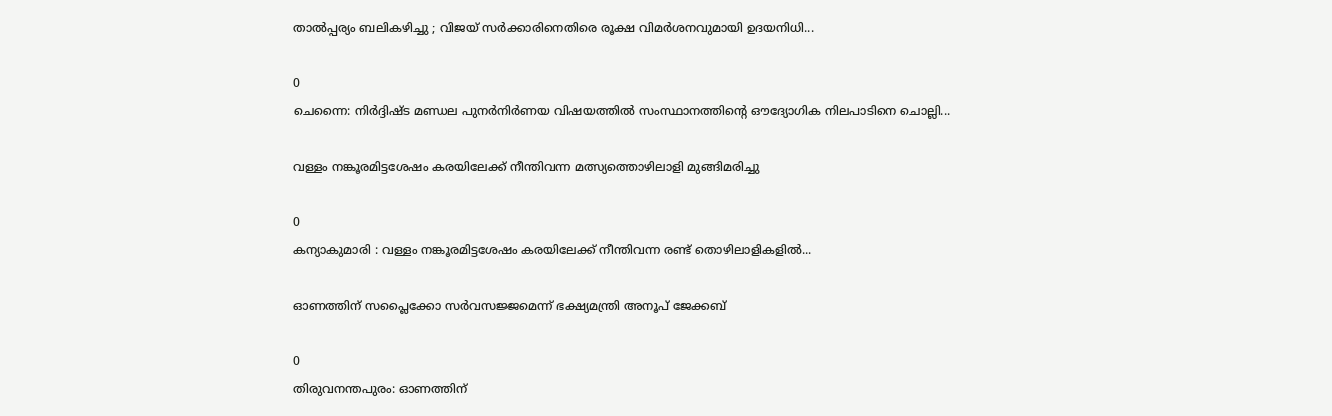താൽപ്പര്യം ബലികഴിച്ചു ; വിജയ് സർക്കാരിനെതിരെ രൂക്ഷ വിമർശനവുമായി ഉദയനിധി...

0
ചെന്നൈ: നിർദ്ദിഷ്ട മണ്ഡല പുനർനിർണയ വിഷയത്തിൽ സംസ്ഥാനത്തിന്റെ ഔദ്യോഗിക നിലപാടിനെ ചൊല്ലി...

വള്ളം നങ്കൂരമിട്ടശേഷം കരയിലേക്ക് നീന്തിവന്ന മത്സ്യത്തൊഴിലാളി മുങ്ങിമരിച്ചു

0
കന്യാകുമാരി : വള്ളം നങ്കൂരമിട്ടശേഷം കരയിലേക്ക് നീന്തിവന്ന രണ്ട് തൊഴിലാളികളിൽ...

ഓണത്തിന് സപ്ലൈക്കോ സര്‍വസജ്ജമെന്ന് ഭക്ഷ്യമന്ത്രി അനൂപ് ജേക്കബ്

0
തിരുവനന്തപുരം: ഓണത്തിന്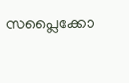സപ്ലൈക്കോ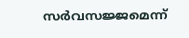സര്‍വസജ്ജമെന്ന്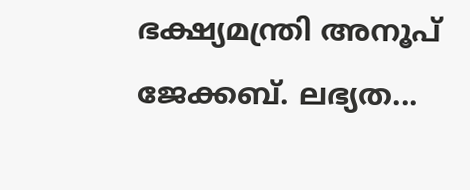ഭക്ഷ്യമന്ത്രി അനൂപ് ജേക്കബ്. ലഭ്യത...